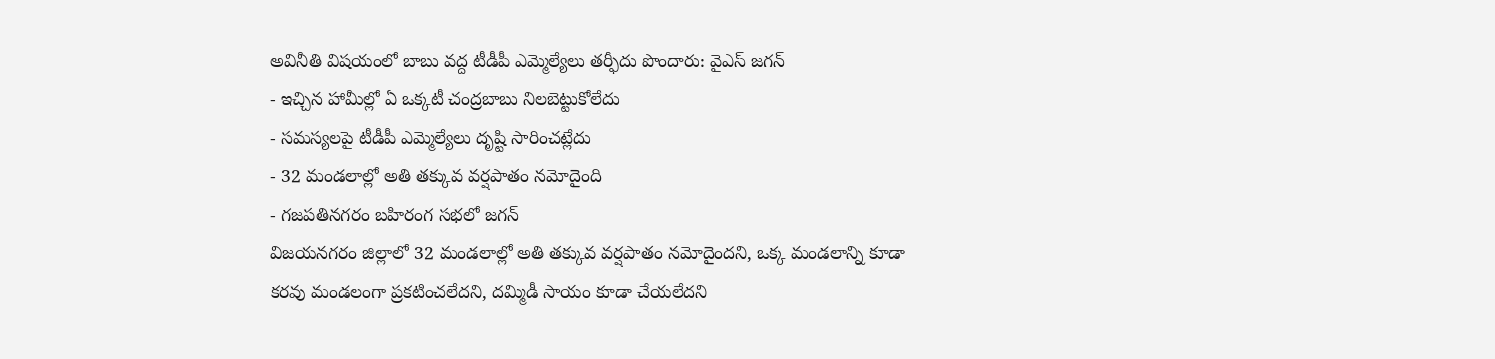అవినీతి విషయంలో బాబు వద్ద టీడీపీ ఎమ్మెల్యేలు తర్ఫీదు పొందారు: వైఎస్ జగన్
- ఇచ్చిన హామీల్లో ఏ ఒక్కటీ చంద్రబాబు నిలబెట్టుకోలేదు
- సమస్యలపై టీడీపీ ఎమ్మెల్యేలు దృష్టి సారించట్లేదు
- 32 మండలాల్లో అతి తక్కువ వర్షపాతం నమోదైంది
- గజపతినగరం బహిరంగ సభలో జగన్
విజయనగరం జిల్లాలో 32 మండలాల్లో అతి తక్కువ వర్షపాతం నమోదైందని, ఒక్క మండలాన్ని కూడా కరవు మండలంగా ప్రకటించలేదని, దమ్మిడీ సాయం కూడా చేయలేదని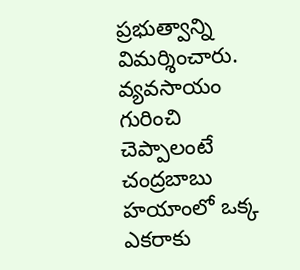ప్రభుత్వాన్ని విమర్శించారు. వ్యవసాయం గురించి చెప్పాలంటే చంద్రబాబు హయాంలో ఒక్క ఎకరాకు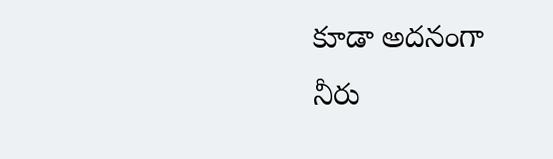కూడా అదనంగా నీరు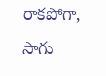రాకపోగా, సాగు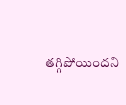తగ్గిపోయిందని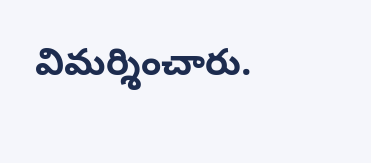విమర్శించారు.